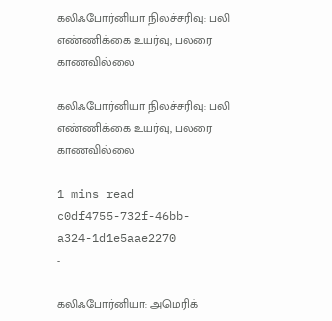கலிஃபோர்னியா நிலச்சரிவு: பலி எண்ணிக்கை உயர்வு, பலரை காணவில்லை

கலிஃபோர்னியா நிலச்சரிவு: பலி எண்ணிக்கை உயர்வு, பலரை காணவில்லை

1 mins read
c0df4755-732f-46bb-a324-1d1e5aae2270
-

கலிஃபோர்னியா: அமெரிக்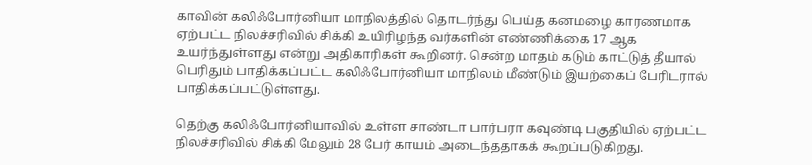காவின் கலிஃபோர்னியா மாநிலத்தில் தொடர்ந்து பெய்த கனமழை காரணமாக ஏற்பட்ட நிலச்சரிவில் சிக்கி உயிரிழந்த வர்களின் எண்ணிக்கை 17 ஆக உயர்ந்துள்ளது என்று அதிகாரிகள் கூறினர். சென்ற மாதம் கடும் காட்டுத் தீயால் பெரிதும் பாதிக்கப்பட்ட கலிஃபோர்னியா மாநிலம் மீண்டும் இயற்கைப் பேரிடரால் பாதிக்கப்பட்டுள்ளது.

தெற்கு கலிஃபோர்னியாவில் உள்ள சாண்டா பார்பரா கவுண்டி பகுதியில் ஏற்பட்ட நிலச்சரிவில் சிக்கி மேலும் 28 பேர் காயம் அடைந்ததாகக் கூறப்படுகிறது.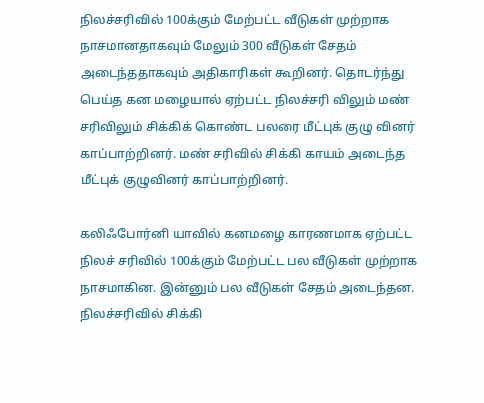நிலச்சரிவில் 100க்கும் மேற்பட்ட வீடுகள் முற்றாக நாசமானதாகவும் மேலும் 300 வீடுகள் சேதம் அடைந்ததாகவும் அதிகாரிகள் கூறினர். தொடர்ந்து பெய்த கன மழையால் ஏற்பட்ட நிலச்சரி விலும் மண் சரிவிலும் சிக்கிக் கொண்ட பலரை மீட்புக் குழு வினர் காப்பாற்றினர். மண் சரிவில் சிக்கி காயம் அடைந்த மீட்புக் குழுவினர் காப்பாற்றினர்.

கலிஃபோர்னி யாவில் கனமழை காரணமாக ஏற்பட்ட நிலச் சரிவில் 100க்கும் மேற்பட்ட பல வீடுகள் முற்றாக நாசமாகின. இன்னும் பல வீடுகள் சேதம் அடைந்தன. நிலச்சரிவில் சிக்கி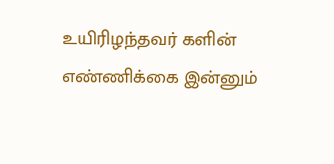உயிரிழந்தவர் களின் எண்ணிக்கை இன்னும்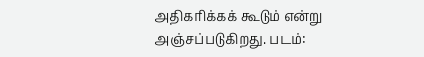அதிகரிக்கக் கூடும் என்று அஞ்சப்படுகிறது. படம்: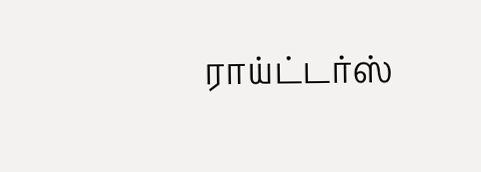ராய்ட்டர்ஸ்